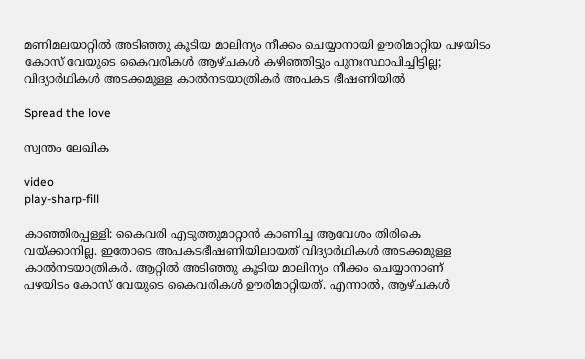മണിമലയാറ്റിൽ അടിഞ്ഞു കൂടിയ മാലിന്യം നീക്കം ചെയ്യാനായി ഊരിമാറ്റിയ പഴയിടം കോസ് വേയുടെ കൈവരികള്‍ ആഴ്ചകള്‍ കഴിഞ്ഞിട്ടും പുനഃസ്ഥാപിച്ചിട്ടില്ല; വിദ്യാര്‍ഥികള്‍ അടക്കമുള്ള കാല്‍നടയാത്രികര്‍ അപകട ഭീഷണിയിൽ

Spread the love

സ്വന്തം ലേഖിക

video
play-sharp-fill

കാഞ്ഞിരപ്പള്ളി: കൈവരി എടുത്തുമാറ്റാന്‍ കാണിച്ച ആവേശം തിരികെ വയ്ക്കാനില്ല. ഇതോടെ അപകടഭീഷണിയിലായത് വിദ്യാര്‍ഥികള്‍ അടക്കമുള്ള കാല്‍നടയാത്രികര്‍. ആറ്റില്‍ അടിഞ്ഞു കൂടിയ മാലിന്യം നീക്കം ചെയ്യാനാണ് പഴയിടം കോസ് വേയുടെ കൈവരികള്‍ ഊരിമാറ്റിയത്. എന്നാല്‍, ആഴ്ചകള്‍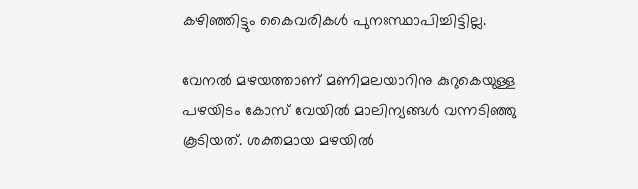കഴിഞ്ഞിട്ടും കൈവരികള്‍ പുനഃസ്ഥാപിച്ചിട്ടില്ല.

വേനല്‍ മഴയത്താണ് മണിമലയാറിനു കുറുകെയുള്ള പഴയിടം കോസ് വേയില്‍ മാലിന്യങ്ങള്‍ വന്നടിഞ്ഞു കൂടിയത്. ശക്തമായ മഴയില്‍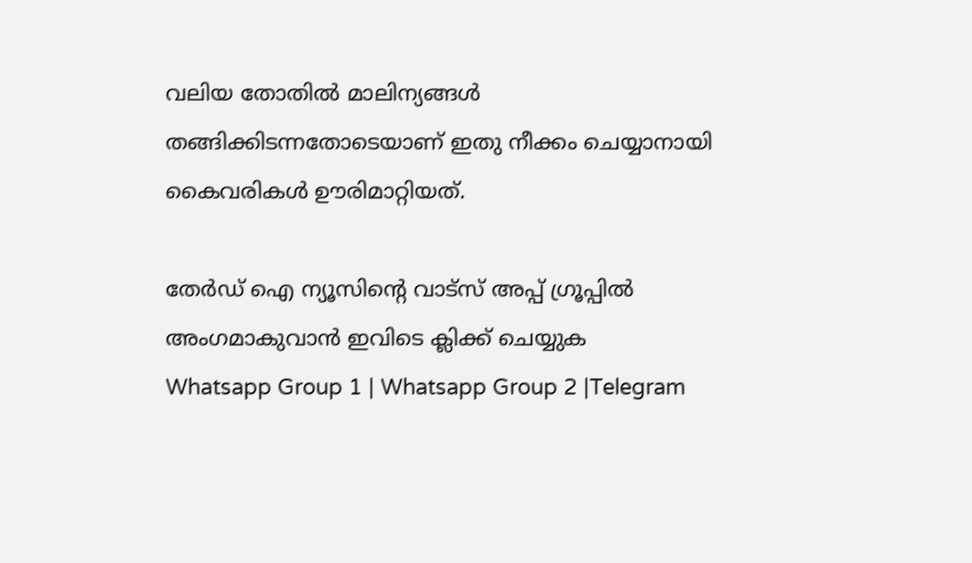വലിയ തോതില്‍ മാലിന്യങ്ങള്‍ തങ്ങിക്കിടന്നതോടെയാണ് ഇതു നീക്കം ചെയ്യാനായി കൈവരികള്‍ ഊരിമാറ്റിയത്.

തേർഡ് ഐ ന്യൂസിന്റെ വാട്സ് അപ്പ് ഗ്രൂപ്പിൽ അംഗമാകുവാൻ ഇവിടെ ക്ലിക്ക് ചെയ്യുക
Whatsapp Group 1 | Whatsapp Group 2 |Telegram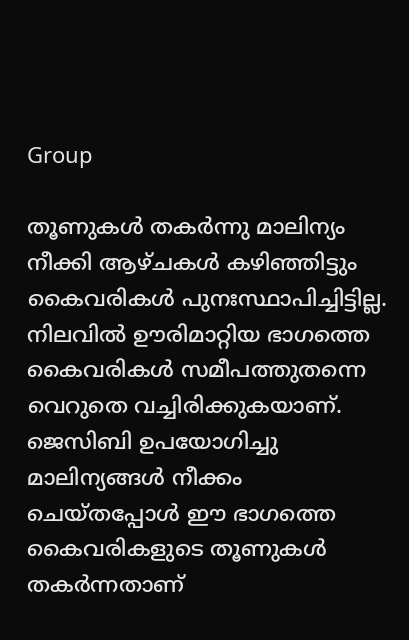Group

തൂണുകള്‍ തകര്‍ന്നു മാലിന്യം നീക്കി ആഴ്ചകള്‍ കഴിഞ്ഞിട്ടും കൈവരികള്‍ പുനഃസ്ഥാപിച്ചിട്ടില്ല. നിലവില്‍ ഊരിമാറ്റിയ ഭാഗത്തെ കൈവരികള്‍ സമീപത്തുതന്നെ വെറുതെ വച്ചിരിക്കുകയാണ്. ജെസിബി ഉപയോഗിച്ചു മാലിന്യങ്ങള്‍ നീക്കം ചെയ്തപ്പോള്‍ ഈ ഭാഗത്തെ കൈവരികളുടെ തൂണുകള്‍ തകര്‍ന്നതാണ്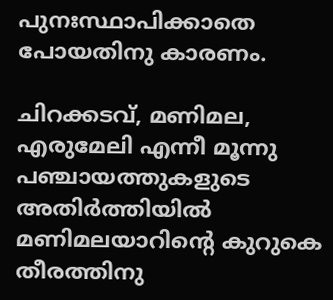പുനഃസ്ഥാപിക്കാതെ പോയതിനു കാരണം.

ചിറക്കടവ്, മണിമല, എരുമേലി എന്നീ മൂന്നു പഞ്ചായത്തുകളുടെ അതിര്‍ത്തിയില്‍ മണിമലയാറിന്‍റെ കുറുകെ തീരത്തിനു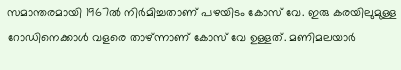സമാന്തരമായി 1967ല്‍ നിര്‍മിച്ചതാണ് പഴയിടം കോസ് വേ. ഇരു കരയിലുമുള്ള റോഡിനെക്കാള്‍ വളരെ താഴ്ന്നാണ് കോസ് വേ ഉള്ളത്. മണിമലയാര്‍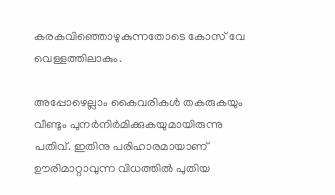കരകവിഞ്ഞൊഴുകുന്നതോടെ കോസ് വേ വെള്ളത്തിലാകും.

അപ്പോഴെല്ലാം കൈവരികള്‍ തകരുകയും വീണ്ടും പുനര്‍നിര്‍മിക്കുകയുമായിരുന്നു പതിവ്. ഇതിനു പരിഹാരമായാണ് ഊരിമാറ്റാവുന്ന വിധത്തില്‍ പുതിയ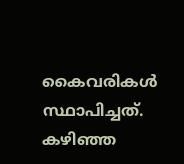കൈവരികള്‍ സ്ഥാപിച്ചത്. കഴിഞ്ഞ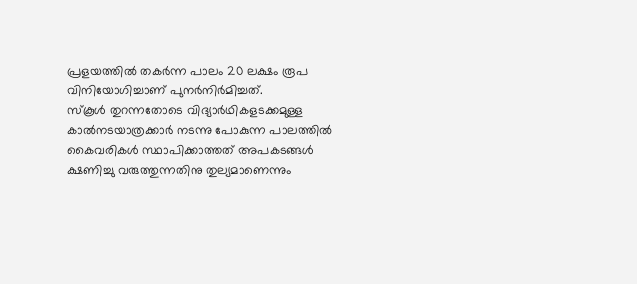പ്രളയത്തില്‍ തകര്‍ന്ന പാലം 20 ലക്ഷം രൂപ വിനിയോഗിച്ചാണ് പുനര്‍നിര്‍മിച്ചത്.
സ്കൂള്‍ തുറന്നതോടെ വിദ്യാര്‍ഥികളടക്കമുള്ള കാല്‍നടയാത്രക്കാര്‍ നടന്നു പോകുന്ന പാലത്തില്‍ കൈവരികള്‍ സ്ഥാപിക്കാത്തത് അപകടങ്ങള്‍ ക്ഷണിച്ചു വരുത്തുന്നതിനു തുല്യമാണെന്നും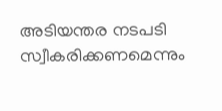അടിയന്തര നടപടി സ്വീകരിക്കണമെന്നും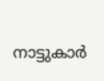നാട്ടുകാര്‍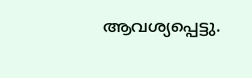ആവശ്യപ്പെട്ടു.